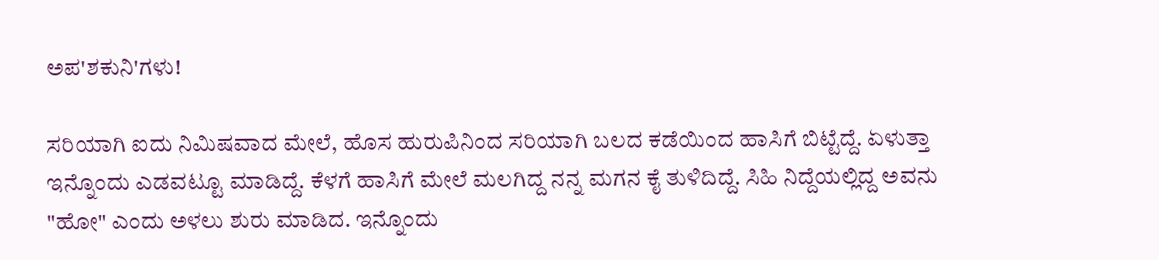ಅಪ'ಶಕುನಿ'ಗಳು!

ಸರಿಯಾಗಿ ಐದು ನಿಮಿಷವಾದ ಮೇಲೆ, ಹೊಸ ಹುರುಪಿನಿಂದ ಸರಿಯಾಗಿ ಬಲದ ಕಡೆಯಿಂದ ಹಾಸಿಗೆ ಬಿಟ್ಟೆದ್ದೆ. ಏಳುತ್ತಾ ಇನ್ನೊಂದು ಎಡವಟ್ಟೂ ಮಾಡಿದ್ದೆ. ಕೆಳಗೆ ಹಾಸಿಗೆ ಮೇಲೆ ಮಲಗಿದ್ದ ನನ್ನ ಮಗನ ಕೈ ತುಳಿದಿದ್ದೆ. ಸಿಹಿ ನಿದ್ದೆಯಲ್ಲಿದ್ದ ಅವನು "ಹೋ" ಎಂದು ಅಳಲು ಶುರು ಮಾಡಿದ. ಇನ್ನೊಂದು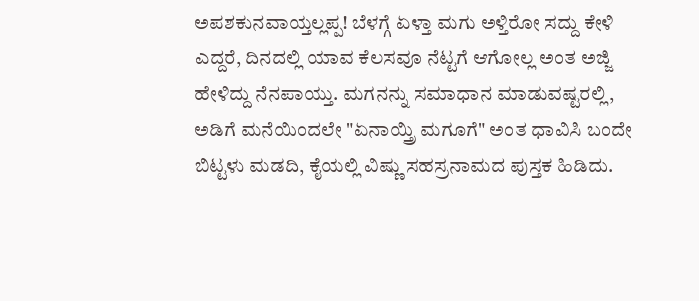ಅಪಶಕುನವಾಯ್ತಲ್ಲಪ್ಪ! ಬೆಳಗ್ಗೆ ಏಳ್ತಾ ಮಗು ಅಳ್ತಿರೋ ಸದ್ದು ಕೇಳಿ ಎದ್ದರೆ, ದಿನದಲ್ಲಿ ಯಾವ ಕೆಲಸವೂ ನೆಟ್ಟಗೆ ಆಗೋಲ್ಲ ಅಂತ ಅಜ್ಜಿ ಹೇಳಿದ್ದು ನೆನಪಾಯ್ತು. ಮಗನನ್ನು ಸಮಾಧಾನ ಮಾಡುವಷ್ಟರಲ್ಲಿ, ಅಡಿಗೆ ಮನೆಯಿಂದಲೇ "ಏನಾಯ್ತ್ರಿ ಮಗೂಗೆ" ಅಂತ ಧಾವಿಸಿ ಬಂದೇ ಬಿಟ್ಟಳು ಮಡದಿ, ಕೈಯಲ್ಲಿ ವಿಷ್ಣು ಸಹಸ್ರನಾಮದ ಪುಸ್ತಕ ಹಿಡಿದು.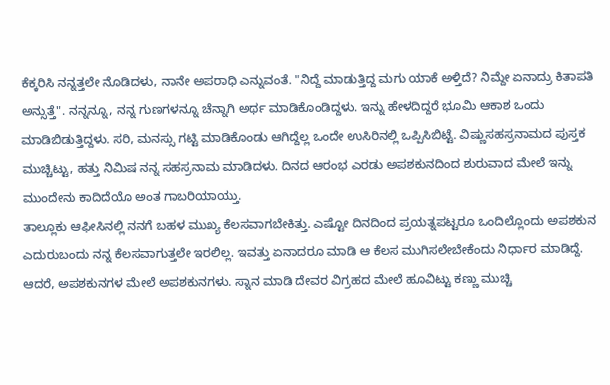ಕೆಕ್ಕರಿಸಿ ನನ್ನತ್ತಲೇ ನೊಡಿದಳು, ನಾನೇ ಅಪರಾಧಿ ಎನ್ನುವಂತೆ. "ನಿದ್ದೆ ಮಾಡುತ್ತಿದ್ದ ಮಗು ಯಾಕೆ ಅಳ್ತಿದೆ? ನಿಮ್ದೇ ಏನಾದ್ರು ಕಿತಾಪತಿ ಅನ್ಸುತ್ತೆ". ನನ್ನನ್ನೂ, ನನ್ನ ಗುಣಗಳನ್ನೂ ಚೆನ್ನಾಗಿ ಅರ್ಥ ಮಾಡಿಕೊಂಡಿದ್ದಳು. ಇನ್ನು ಹೇಳದಿದ್ದರೆ ಭೂಮಿ ಆಕಾಶ ಒಂದು ಮಾಡಿಬಿಡುತ್ತಿದ್ದಳು. ಸರಿ, ಮನಸ್ಸು ಗಟ್ಟಿ ಮಾಡಿಕೊಂಡು ಆಗಿದ್ದೆಲ್ಲ ಒಂದೇ ಉಸಿರಿನಲ್ಲಿ ಒಪ್ಪಿಸಿಬಿಟ್ಟೆ. ವಿಷ್ಣುಸಹಸ್ರನಾಮದ ಪುಸ್ತಕ ಮುಚ್ಚಿಟ್ಟು, ಹತ್ತು ನಿಮಿಷ ನನ್ನ ಸಹಸ್ರನಾಮ ಮಾಡಿದಳು. ದಿನದ ಆರಂಭ ಎರಡು ಅಪಶಕುನದಿಂದ ಶುರುವಾದ ಮೇಲೆ ಇನ್ನು ಮುಂದೇನು ಕಾದಿದೆಯೊ ಅಂತ ಗಾಬರಿಯಾಯ್ತು.
ತಾಲ್ಲೂಕು ಆಫೀಸಿನಲ್ಲಿ ನನಗೆ ಬಹಳ ಮುಖ್ಯ ಕೆಲಸವಾಗಬೇಕಿತ್ತು. ಎಷ್ಟೋ ದಿನದಿಂದ ಪ್ರಯತ್ನಪಟ್ಟರೂ ಒಂದಿಲ್ಲೊಂದು ಅಪಶಕುನ ಎದುರುಬಂದು ನನ್ನ ಕೆಲಸವಾಗುತ್ತಲೇ ಇರಲಿಲ್ಲ. ಇವತ್ತು ಏನಾದರೂ ಮಾಡಿ ಆ ಕೆಲಸ ಮುಗಿಸಲೇಬೇಕೆಂದು ನಿರ್ಧಾರ ಮಾಡಿದ್ದೆ. ಆದರೆ, ಅಪಶಕುನಗಳ ಮೇಲೆ ಅಪಶಕುನಗಳು. ಸ್ನಾನ ಮಾಡಿ ದೇವರ ವಿಗ್ರಹದ ಮೇಲೆ ಹೂವಿಟ್ಟು ಕಣ್ಣು ಮುಚ್ಚಿ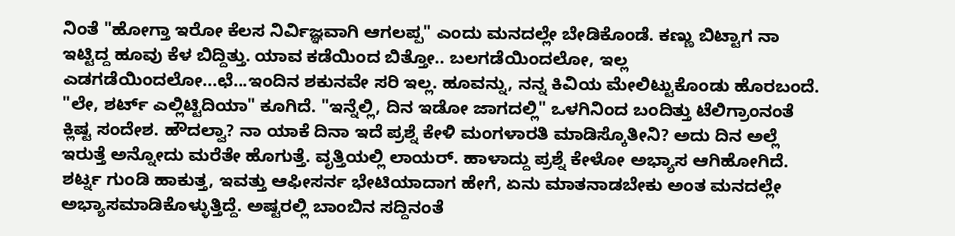ನಿಂತೆ "ಹೋಗ್ತಾ ಇರೋ ಕೆಲಸ ನಿರ್ವಿಜ್ಞವಾಗಿ ಆಗಲಪ್ಪ" ಎಂದು ಮನದಲ್ಲೇ ಬೇಡಿಕೊಂಡೆ. ಕಣ್ಣು ಬಿಟ್ಟಾಗ ನಾ ಇಟ್ಟಿದ್ದ ಹೂವು ಕೆಳ ಬಿದ್ದಿತ್ತು. ಯಾವ ಕಡೆಯಿಂದ ಬಿತ್ತೋ.. ಬಲಗಡೆಯಿಂದಲೋ, ಇಲ್ಲ ಎಡಗಡೆಯಿಂದಲೋ...ಛೆ...ಇಂದಿನ ಶಕುನವೇ ಸರಿ ಇಲ್ಲ. ಹೂವನ್ನು, ನನ್ನ ಕಿವಿಯ ಮೇಲಿಟ್ಟುಕೊಂಡು ಹೊರಬಂದೆ.
"ಲೇ, ಶರ್ಟ್ ಎಲ್ಲಿಟ್ಟಿದಿಯಾ" ಕೂಗಿದೆ. "ಇನ್ನೆಲ್ಲಿ, ದಿನ ಇಡೋ ಜಾಗದಲ್ಲಿ" ಒಳಗಿನಿಂದ ಬಂದಿತ್ತು ಟೆಲಿಗ್ರಾಂನಂತೆ ಕ್ಲಿಷ್ಟ ಸಂದೇಶ. ಹೌದಲ್ವಾ? ನಾ ಯಾಕೆ ದಿನಾ ಇದೆ ಪ್ರಶ್ನೆ ಕೇಳಿ ಮಂಗಳಾರತಿ ಮಾಡಿಸ್ಕೊತೀನಿ? ಅದು ದಿನ ಅಲ್ಲೆ ಇರುತ್ತೆ ಅನ್ನೋದು ಮರೆತೇ ಹೊಗುತ್ತೆ. ವೃತ್ತಿಯಲ್ಲಿ ಲಾಯರ್. ಹಾಳಾದ್ದು ಪ್ರಶ್ನೆ ಕೇಳೋ ಅಭ್ಯಾಸ ಆಗಿಹೋಗಿದೆ. ಶರ್ಟ್ನ ಗುಂಡಿ ಹಾಕುತ್ತ, ಇವತ್ತು ಆಫೀಸರ್ನ ಭೇಟಿಯಾದಾಗ ಹೇಗೆ, ಏನು ಮಾತನಾಡಬೇಕು ಅಂತ ಮನದಲ್ಲೇ ಅಭ್ಯಾಸಮಾಡಿಕೊಳ್ಳುತ್ತಿದ್ದೆ. ಅಷ್ಟರಲ್ಲಿ ಬಾಂಬಿನ ಸದ್ದಿನಂತೆ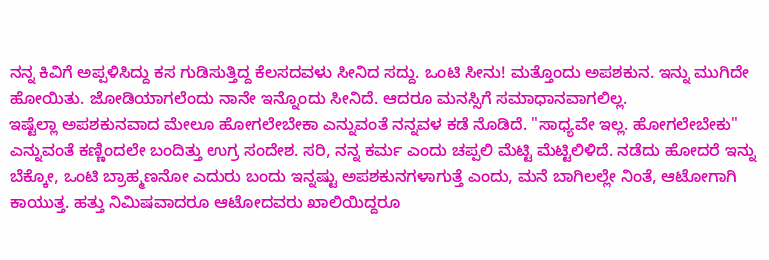ನನ್ನ ಕಿವಿಗೆ ಅಪ್ಪಳಿಸಿದ್ದು ಕಸ ಗುಡಿಸುತ್ತಿದ್ದ ಕೆಲಸದವಳು ಸೀನಿದ ಸದ್ದು. ಒಂಟಿ ಸೀನು! ಮತ್ತೊಂದು ಅಪಶಕುನ. ಇನ್ನು ಮುಗಿದೇ ಹೋಯಿತು. ಜೋಡಿಯಾಗಲೆಂದು ನಾನೇ ಇನ್ನೊಂದು ಸೀನಿದೆ. ಆದರೂ ಮನಸ್ಸಿಗೆ ಸಮಾಧಾನವಾಗಲಿಲ್ಲ.
ಇಷ್ಟೆಲ್ಲಾ ಅಪಶಕುನವಾದ ಮೇಲೂ ಹೋಗಲೇಬೇಕಾ ಎನ್ನುವಂತೆ ನನ್ನವಳ ಕಡೆ ನೊಡಿದೆ. "ಸಾಧ್ಯವೇ ಇಲ್ಲ. ಹೋಗಲೇಬೇಕು" ಎನ್ನುವಂತೆ ಕಣ್ಣಿಂದಲೇ ಬಂದಿತ್ತು ಉಗ್ರ ಸಂದೇಶ. ಸರಿ, ನನ್ನ ಕರ್ಮ ಎಂದು ಚಪ್ಪಲಿ ಮೆಟ್ಟಿ ಮೆಟ್ಟಿಲಿಳಿದೆ. ನಡೆದು ಹೋದರೆ ಇನ್ನು ಬೆಕ್ಕೋ, ಒಂಟಿ ಬ್ರಾಹ್ಮಣನೋ ಎದುರು ಬಂದು ಇನ್ನಷ್ಟು ಅಪಶಕುನಗಳಾಗುತ್ತೆ ಎಂದು, ಮನೆ ಬಾಗಿಲಲ್ಲೇ ನಿಂತೆ, ಆಟೋಗಾಗಿ ಕಾಯುತ್ತ. ಹತ್ತು ನಿಮಿಷವಾದರೂ ಆಟೋದವರು ಖಾಲಿಯಿದ್ದರೂ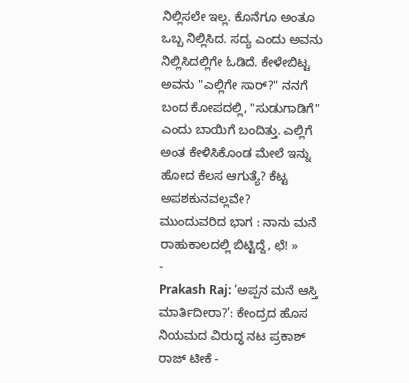ನಿಲ್ಲಿಸಲೇ ಇಲ್ಲ. ಕೊನೆಗೂ ಅಂತೂ ಒಬ್ಬ ನಿಲ್ಲಿಸಿದ. ಸದ್ಯ ಎಂದು ಅವನು ನಿಲ್ಲಿಸಿದಲ್ಲಿಗೇ ಓಡಿದೆ. ಕೇಳೇಬಿಟ್ಟ ಅವನು "ಎಲ್ಲಿಗೇ ಸಾರ್?" ನನಗೆ ಬಂದ ಕೋಪದಲ್ಲಿ, "ಸುಡುಗಾಡಿಗೆ" ಎಂದು ಬಾಯಿಗೆ ಬಂದಿತ್ತು. ಎಲ್ಲಿಗೆ ಅಂತ ಕೇಳಿಸಿಕೊಂಡ ಮೇಲೆ ಇನ್ನು ಹೋದ ಕೆಲಸ ಆಗುತ್ಯೆ? ಕೆಟ್ಟ ಅಪಶಕುನವಲ್ಲವೇ?
ಮುಂದುವರಿದ ಭಾಗ : ನಾನು ಮನೆ ರಾಹುಕಾಲದಲ್ಲಿ ಬಿಟ್ಟಿದ್ದೆ, ಛೆ! »
-
Prakash Raj: ‘ಅಪ್ಪನ ಮನೆ ಆಸ್ತಿ ಮಾರ್ತಿದೀರಾ?’: ಕೇಂದ್ರದ ಹೊಸ ನಿಯಮದ ವಿರುದ್ಧ ನಟ ಪ್ರಕಾಶ್ ರಾಜ್ ಟೀಕೆ -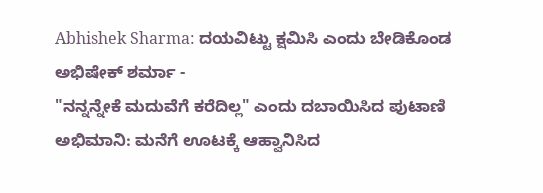Abhishek Sharma: ದಯವಿಟ್ಟು ಕ್ಷಮಿಸಿ ಎಂದು ಬೇಡಿಕೊಂಡ ಅಭಿಷೇಕ್ ಶರ್ಮಾ -
"ನನ್ನನ್ನೇಕೆ ಮದುವೆಗೆ ಕರೆದಿಲ್ಲ" ಎಂದು ದಬಾಯಿಸಿದ ಪುಟಾಣಿ ಅಭಿಮಾನಿ: ಮನೆಗೆ ಊಟಕ್ಕೆ ಆಹ್ವಾನಿಸಿದ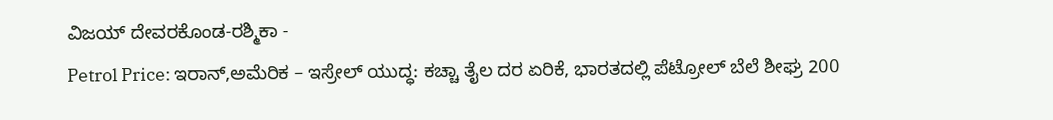ವಿಜಯ್ ದೇವರಕೊಂಡ-ರಶ್ಮಿಕಾ -
Petrol Price: ಇರಾನ್,ಅಮೆರಿಕ – ಇಸ್ರೇಲ್ ಯುದ್ಧ: ಕಚ್ಚಾ ತೈಲ ದರ ಏರಿಕೆ, ಭಾರತದಲ್ಲಿ ಪೆಟ್ರೋಲ್ ಬೆಲೆ ಶೀಘ್ರ 200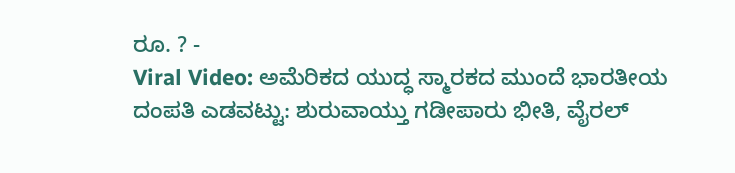ರೂ. ? -
Viral Video: ಅಮೆರಿಕದ ಯುದ್ಧ ಸ್ಮಾರಕದ ಮುಂದೆ ಭಾರತೀಯ ದಂಪತಿ ಎಡವಟ್ಟು: ಶುರುವಾಯ್ತು ಗಡೀಪಾರು ಭೀತಿ, ವೈರಲ್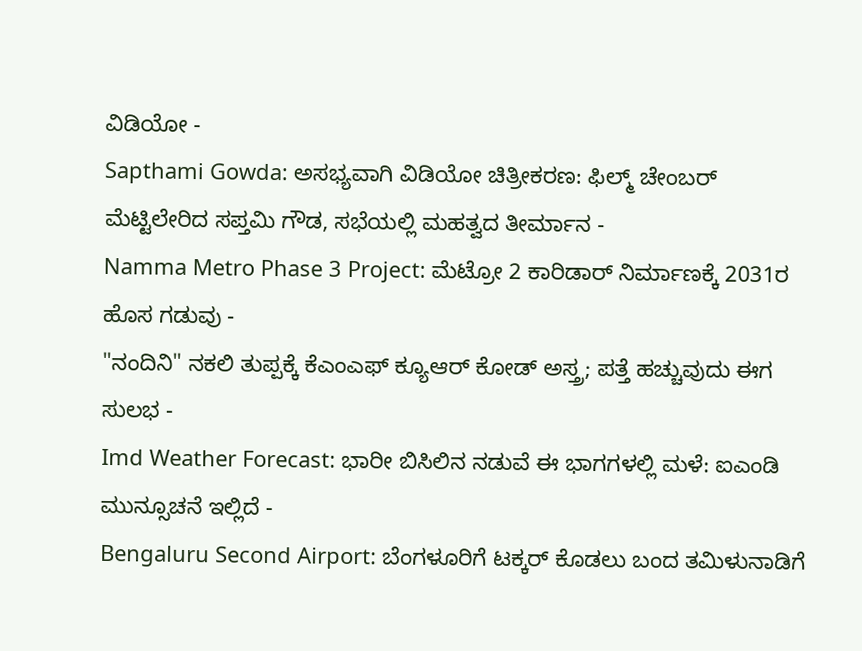ವಿಡಿಯೋ -
Sapthami Gowda: ಅಸಭ್ಯವಾಗಿ ವಿಡಿಯೋ ಚಿತ್ರೀಕರಣ: ಫಿಲ್ಮ್ ಚೇಂಬರ್ ಮೆಟ್ಟಿಲೇರಿದ ಸಪ್ತಮಿ ಗೌಡ, ಸಭೆಯಲ್ಲಿ ಮಹತ್ವದ ತೀರ್ಮಾನ -
Namma Metro Phase 3 Project: ಮೆಟ್ರೋ 2 ಕಾರಿಡಾರ್ ನಿರ್ಮಾಣಕ್ಕೆ 2031ರ ಹೊಸ ಗಡುವು -
"ನಂದಿನಿ" ನಕಲಿ ತುಪ್ಪಕ್ಕೆ ಕೆಎಂಎಫ್ ಕ್ಯೂಆರ್ ಕೋಡ್ ಅಸ್ತ್ರ; ಪತ್ತೆ ಹಚ್ಚುವುದು ಈಗ ಸುಲಭ -
Imd Weather Forecast: ಭಾರೀ ಬಿಸಿಲಿನ ನಡುವೆ ಈ ಭಾಗಗಳಲ್ಲಿ ಮಳೆ: ಐಎಂಡಿ ಮುನ್ಸೂಚನೆ ಇಲ್ಲಿದೆ -
Bengaluru Second Airport: ಬೆಂಗಳೂರಿಗೆ ಟಕ್ಕರ್ ಕೊಡಲು ಬಂದ ತಮಿಳುನಾಡಿಗೆ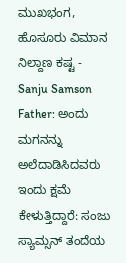ಮುಖಭಂಗ, ಹೊಸೂರು ವಿಮಾನ ನಿಲ್ದಾಣ ಕಷ್ಟ -
Sanju Samson Father: ಅಂದು ಮಗನನ್ನು ಅಲೆದಾಡಿಸಿದವರು ಇಂದು ಕ್ಷಮೆ ಕೇಳುತ್ತಿದ್ದಾರೆ: ಸಂಜು ಸ್ಯಾಮ್ಸನ್ ತಂದೆಯ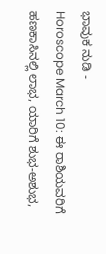ಭಾವುಕ ನುಡಿ -
Horoscope March 10: ಈ ರಾಶಿಯವರಿಗೆ ಹಣಕಾಸಿನಲ್ಲಿ ಲಾಭ, ಯಾರಿಗೆ ಶುಭ-ಅಶುಭ,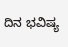ದಿನ ಭವಿಷ್ಯ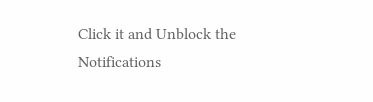Click it and Unblock the Notifications